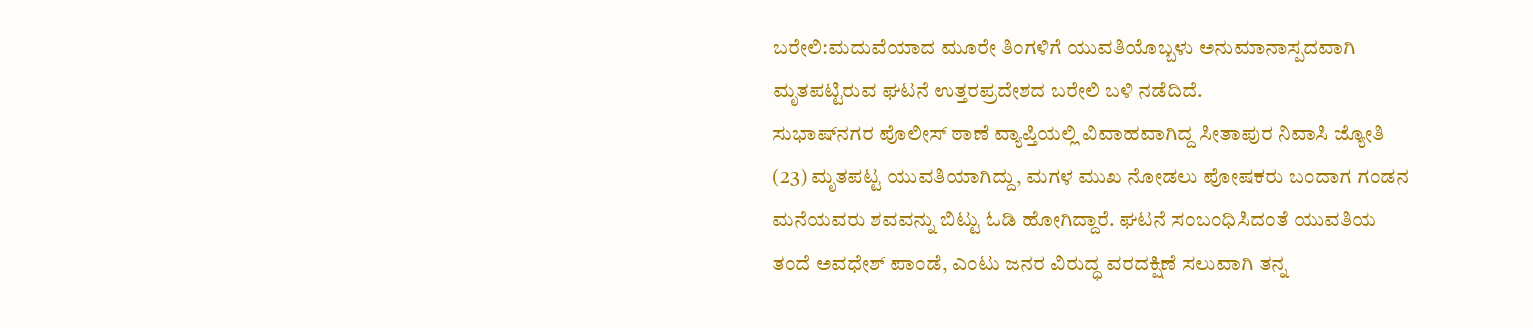ಬರೇಲಿ:ಮದುವೆಯಾದ ಮೂರೇ ತಿಂಗಳಿಗೆ ಯುವತಿಯೊಬ್ಬಳು ಅನುಮಾನಾಸ್ಪದವಾಗಿ ಮೃತಪಟ್ಟಿರುವ ಘಟನೆ ಉತ್ತರಪ್ರದೇಶದ ಬರೇಲಿ ಬಳಿ ನಡೆದಿದೆ.
ಸುಭಾಷ್‌ನಗರ ಪೊಲೀಸ್ ಠಾಣೆ ವ್ಯಾಪ್ತಿಯಲ್ಲಿ ವಿವಾಹವಾಗಿದ್ದ ಸೀತಾಪುರ ನಿವಾಸಿ ಜ್ಯೋತಿ (23) ಮೃತಪಟ್ಟ ಯುವತಿಯಾಗಿದ್ದು, ಮಗಳ ಮುಖ ನೋಡಲು ಪೋಷಕರು ಬಂದಾಗ ಗಂಡನ ಮನೆಯವರು ಶವವನ್ನು ಬಿಟ್ಟು ಓಡಿ ಹೋಗಿದ್ದಾರೆ. ಘಟನೆ ಸಂಬಂಧಿಸಿದಂತೆ ಯುವತಿಯ ತಂದೆ ಅವಧೇಶ್ ಪಾಂಡೆ, ಎಂಟು ಜನರ ವಿರುದ್ಧ ವರದಕ್ಷಿಣೆ ಸಲುವಾಗಿ ತನ್ನ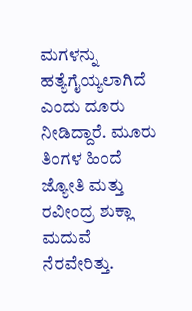ಮಗಳನ್ನು ಹತ್ಯೆಗೈಯ್ಯಲಾಗಿದೆ ಎಂದು ದೂರು ನೀಡಿದ್ದಾರೆ. ಮೂರು ತಿಂಗಳ ಹಿಂದೆ ಜ್ಯೋತಿ ಮತ್ತು ರವೀಂದ್ರ ಶುಕ್ಲಾ ಮದುವೆ ನೆರವೇರಿತ್ತು.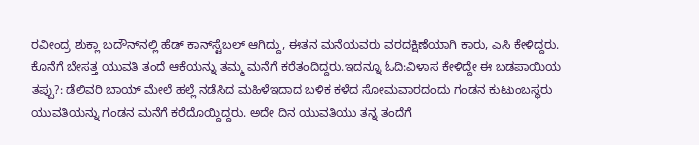ರವೀಂದ್ರ ಶುಕ್ಲಾ ಬದೌನ್‌ನಲ್ಲಿ ಹೆಡ್ ಕಾನ್‌ಸ್ಟೆಬಲ್ ಆಗಿದ್ದು, ಈತನ ಮನೆಯವರು ವರದಕ್ಷಿಣೆಯಾಗಿ ಕಾರು, ಎಸಿ ಕೇಳಿದ್ದರು. ಕೊನೆಗೆ ಬೇಸತ್ತ ಯುವತಿ ತಂದೆ ಆಕೆಯನ್ನು ತಮ್ಮ ಮನೆಗೆ ಕರೆತಂದಿದ್ದರು.ಇದನ್ನೂ ಓದಿ:ವಿಳಾಸ ಕೇಳಿದ್ದೇ ಈ ಬಡಪಾಯಿಯ ತಪ್ಪು?: ಡೆಲಿವರಿ ಬಾಯ್ ಮೇಲೆ ಹಲ್ಲೆ ನಡೆಸಿದ ಮಹಿಳೆಇದಾದ ಬಳಿಕ ಕಳೆದ ಸೋಮವಾರದಂದು ಗಂಡನ ಕುಟುಂಬಸ್ಥರು ಯುವತಿಯನ್ನು ಗಂಡನ ಮನೆಗೆ ಕರೆದೊಯ್ದಿದ್ದರು. ಅದೇ ದಿನ ಯುವತಿಯು ತನ್ನ ತಂದೆಗೆ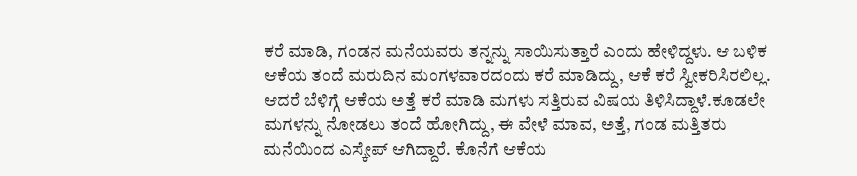ಕರೆ ಮಾಡಿ, ಗಂಡನ ಮನೆಯವರು ತನ್ನನ್ನು ಸಾಯಿಸುತ್ತಾರೆ ಎಂದು ಹೇಳಿದ್ದಳು. ಆ ಬಳಿಕ ಆಕೆಯ ತಂದೆ ಮರುದಿನ ಮಂಗಳವಾರದಂದು ಕರೆ ಮಾಡಿದ್ದು, ಆಕೆ ಕರೆ ಸ್ವೀಕರಿಸಿರಲಿಲ್ಲ. ಆದರೆ ಬೆಳಿಗ್ಗೆ ಆಕೆಯ ಅತ್ತೆ ಕರೆ ಮಾಡಿ ಮಗಳು ಸತ್ತಿರುವ ವಿಷಯ ತಿಳಿಸಿದ್ದಾಳೆ.ಕೂಡಲೇ ಮಗಳನ್ನು ನೋಡಲು ತಂದೆ ಹೋಗಿದ್ದು, ಈ ವೇಳೆ ಮಾವ, ಅತ್ತೆ, ಗಂಡ ಮತ್ತಿತರು ಮನೆಯಿಂದ ಎಸ್ಕೇಪ್ ಆಗಿದ್ದಾರೆ. ಕೊನೆಗೆ ಆಕೆಯ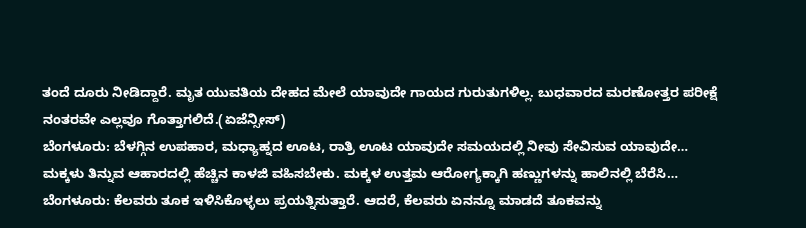ತಂದೆ ದೂರು ನೀಡಿದ್ದಾರೆ. ಮೃತ ಯುವತಿಯ ದೇಹದ ಮೇಲೆ ಯಾವುದೇ ಗಾಯದ ಗುರುತುಗಳಿಲ್ಲ. ಬುಧವಾರದ ಮರಣೋತ್ತರ ಪರೀಕ್ಷೆ ನಂತರವೇ ಎಲ್ಲವೂ ಗೊತ್ತಾಗಲಿದೆ.(ಏಜೆನ್ಸೀಸ್)
ಬೆಂಗಳೂರು: ಬೆಳಗ್ಗಿನ ಉಪಹಾರ, ಮಧ್ಯಾಹ್ನದ ಊಟ, ರಾತ್ರಿ ಊಟ ಯಾವುದೇ ಸಮಯದಲ್ಲಿ ನೀವು ಸೇವಿಸುವ ಯಾವುದೇ…
ಮಕ್ಕಳು ತಿನ್ನುವ ಆಹಾರದಲ್ಲಿ ಹೆಚ್ಚಿನ ಕಾಳಜಿ ವಹಿಸಬೇಕು. ಮಕ್ಕಳ ಉತ್ತಮ ಆರೋಗ್ಯಕ್ಕಾಗಿ ಹಣ್ಣುಗಳನ್ನು ಹಾಲಿನಲ್ಲಿ ಬೆರೆಸಿ…
ಬೆಂಗಳೂರು: ಕೆಲವರು ತೂಕ ಇಳಿಸಿಕೊಳ್ಳಲು ಪ್ರಯತ್ನಿಸುತ್ತಾರೆ. ಆದರೆ, ಕೆಲವರು ಏನನ್ನೂ ಮಾಡದೆ ತೂಕವನ್ನು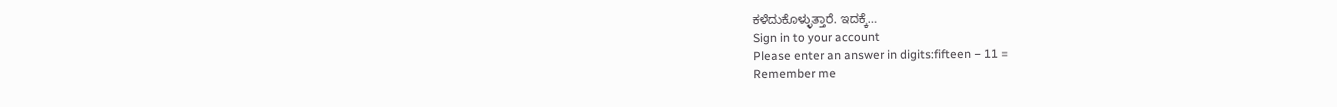ಕಳೆದುಕೊಳ್ಳುತ್ತಾರೆ. ಇದಕ್ಕೆ…
Sign in to your account
Please enter an answer in digits:fifteen − 11 =
Remember me